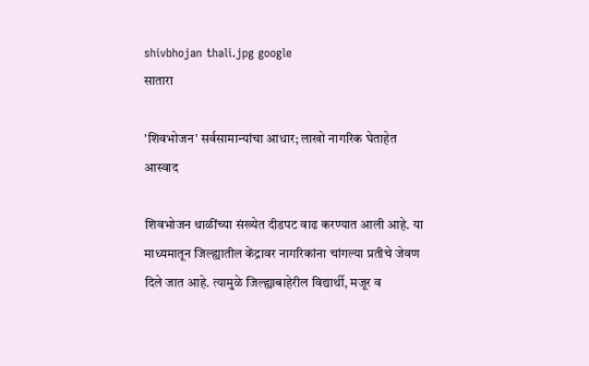shivbhojan thali.jpg google
सातारा

'शिवभोजन' सर्वसामान्यांचा आधार; लाखो नागरिक घेताहेत आस्वाद

शिवभोजन थाळींच्या संख्येत दीडपट वाढ करण्यात आली आहे. या माध्यमातून जिल्ह्यातील केंद्रावर नागरिकांना चांगल्या प्रतीचे जेवण दिले जात आहे. त्यामुळे जिल्ह्याबाहेरील विद्यार्थी, मजूर व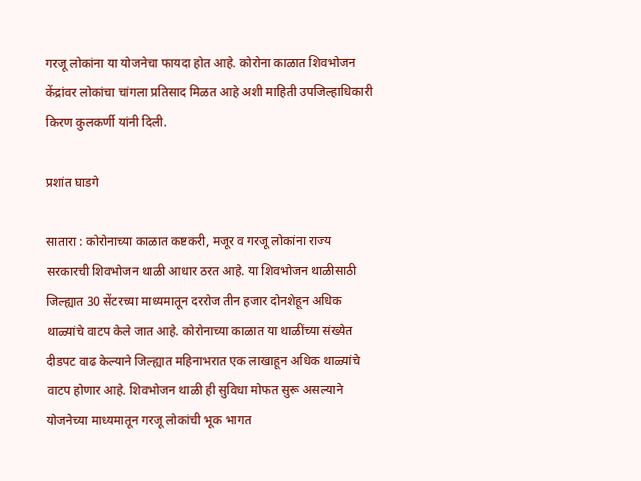गरजू लोकांना या योजनेचा फायदा होत आहे. कोरोना काळात शिवभोजन केंद्रांवर लोकांचा चांगला प्रतिसाद मिळत आहे अशी माहिती उपजिल्हाधिकारी किरण कुलकर्णी यांनी दिली.

प्रशांत घाडगे

सातारा : कोरोनाच्या काळात कष्टकरी, मजूर व गरजू लोकांना राज्य सरकारची शिवभोजन थाळी आधार ठरत आहे. या शिवभोजन थाळीसाठी जिल्ह्यात 30 सेंटरच्या माध्यमातून दररोज तीन हजार दोनशेहून अधिक थाळ्यांचे वाटप केले जात आहे. कोरोनाच्या काळात या थाळींच्या संख्येत दीडपट वाढ केल्याने जिल्ह्यात महिनाभरात एक लाखाहून अधिक थाळ्यांचे वाटप होणार आहे. शिवभोजन थाळी ही सुविधा मोफत सुरू असल्याने योजनेच्या माध्यमातून गरजू लोकांची भूक भागत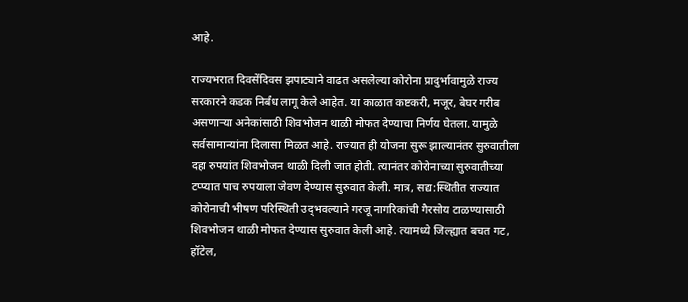आहे.

राज्यभरात दिवसेंदिवस झपाट्याने वाढत असलेल्या कोरोना प्रादुर्भावामुळे राज्य सरकारने कडक निर्बंध लागू केले आहेत. या काळात कष्टकरी, मजूर, बेघर गरीब असणाऱ्या अनेकांसाठी शिवभोजन थाळी मोफत देण्याचा निर्णय घेतला. यामुळे सर्वसामान्यांना दिलासा मिळत आहे. राज्यात ही योजना सुरू झाल्यानंतर सुरुवातीला दहा रुपयांत शिवभोजन थाळी दिली जात होती. त्यानंतर कोरोनाच्या सुरुवातीच्या टप्प्यात पाच रुपयाला जेवण देण्यास सुरुवात केली. मात्र, सद्य:स्थितीत राज्यात कोरोनाची भीषण परिस्थिती उद्‌भवल्याने गरजू नागरिकांची गैरसोय टाळण्यासाठी शिवभोजन थाळी मोफत देण्यास सुरुवात केली आहे. त्यामध्ये जिल्ह्यात बचत गट, हॉटेल,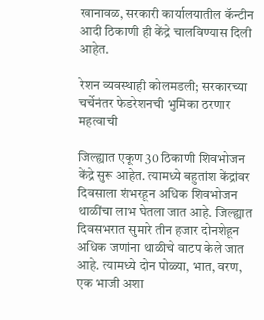खानावळ, सरकारी कार्यालयातील कॅन्टीन आदी ठिकाणी ही केंद्रे चालविण्यास दिली आहेत.

रेशन व्यवस्थाही कोलमडली; सरकारच्या चर्चेनंतर फेडरेशनची भुमिका ठरणार महत्वाची

जिल्ह्यात एकूण 30 ठिकाणी शिवभोजन केंद्रे सुरू आहेत. त्यामध्ये बहुतांश केंद्रांवर दिवसाला शंभरहून अधिक शिवभोजन थाळींचा लाभ घेतला जात आहे. जिल्ह्यात दिवसभरात सुमारे तीन हजार दोनशेहून अधिक जणांना थाळीचे वाटप केले जात आहे. त्यामध्ये दोन पोळ्या, भात, वरण, एक भाजी अशा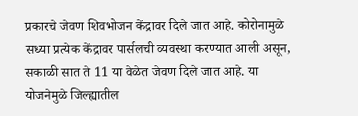प्रकारचे जेवण शिवभोजन केंद्रावर दिले जात आहे. कोरोनामुळे सध्या प्रत्येक केंद्रावर पार्सलची व्यवस्था करण्यात आली असून, सकाळी सात ते 11 या वेळेत जेवण दिले जात आहे. या योजनेमुळे जिल्ह्यातील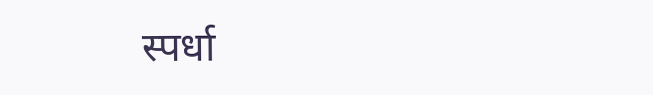स्पर्धा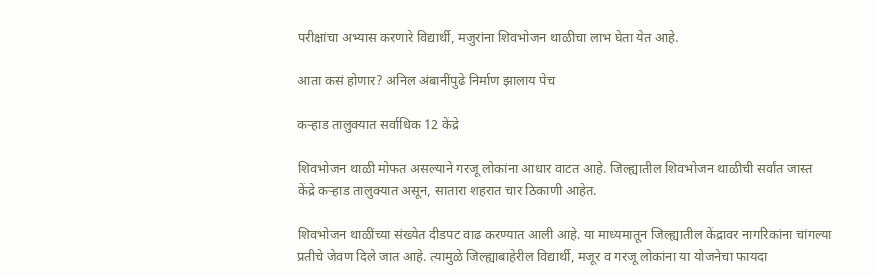परीक्षांचा अभ्यास करणारे विद्यार्थी, मजुरांना शिवभोजन थाळीचा लाभ घेता येत आहे.

आता कसं होणार? अनिल अंबानींपुढे निर्माण झालाय पेच

कऱ्हाड तालुक्‍यात सर्वाधिक 12 केंद्रे

शिवभोजन थाळी मोफत असल्याने गरजू लोकांना आधार वाटत आहे. जिल्ह्यातील शिवभोजन थाळीची सर्वांत जास्त केंद्रे कऱ्हाड तालुक्‍यात असून, सातारा शहरात चार ठिकाणी आहेत.

शिवभोजन थाळींच्या संख्येत दीडपट वाढ करण्यात आली आहे. या माध्यमातून जिल्ह्यातील केंद्रावर नागरिकांना चांगल्या प्रतीचे जेवण दिले जात आहे. त्यामुळे जिल्ह्याबाहेरील विद्यार्थी, मजूर व गरजू लोकांना या योजनेचा फायदा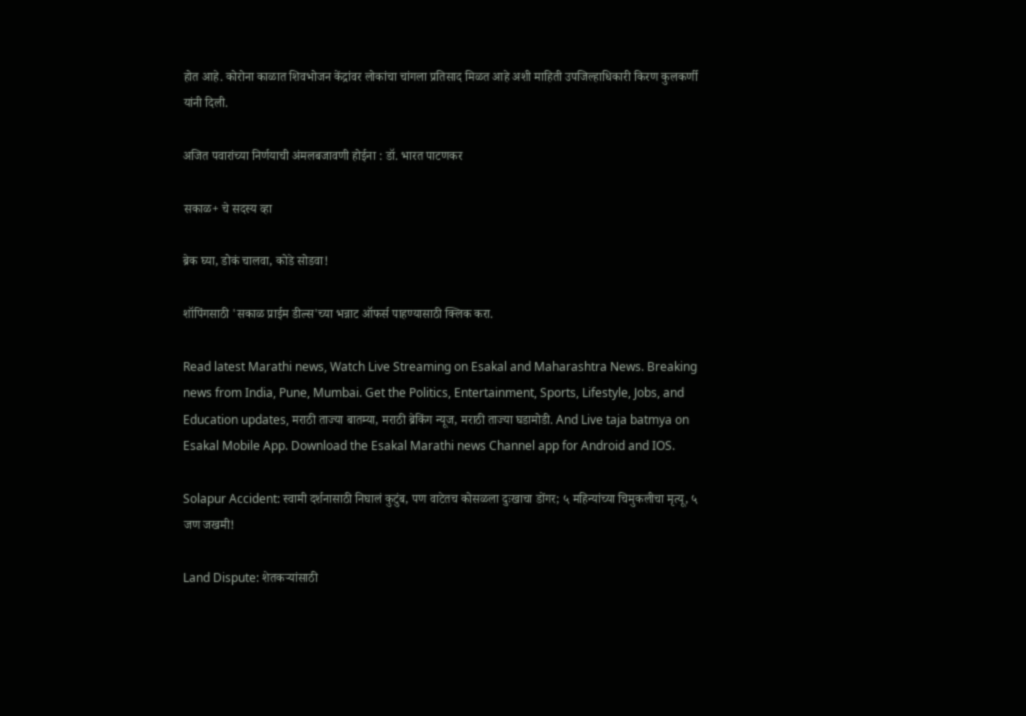होत आहे. कोरोना काळात शिवभोजन केंद्रांवर लोकांचा चांगला प्रतिसाद मिळत आहे अशी माहिती उपजिल्हाधिकारी किरण कुलकर्णी यांनी दिली.

अजित पवारांच्या निर्णयाची अंमलबजावणी होईना : डॉ. भारत पाटणकर

सकाळ+ चे सदस्य व्हा

ब्रेक घ्या, डोकं चालवा, कोडे सोडवा!

शॉपिंगसाठी 'सकाळ प्राईम डील्स'च्या भन्नाट ऑफर्स पाहण्यासाठी क्लिक करा.

Read latest Marathi news, Watch Live Streaming on Esakal and Maharashtra News. Breaking news from India, Pune, Mumbai. Get the Politics, Entertainment, Sports, Lifestyle, Jobs, and Education updates, मराठी ताज्या बातम्या, मराठी ब्रेकिंग न्यूज, मराठी ताज्या घडामोडी. And Live taja batmya on Esakal Mobile App. Download the Esakal Marathi news Channel app for Android and IOS.

Solapur Accident: स्वामी दर्शनासाठी निघालं कुटुंब, पण वाटेतच कोसळला दुःखाचा डोंगर; ५ महिन्यांच्या चिमुकलीचा मृत्यू, ५ जण जखमी!

Land Dispute: शेतकऱ्यांसाठी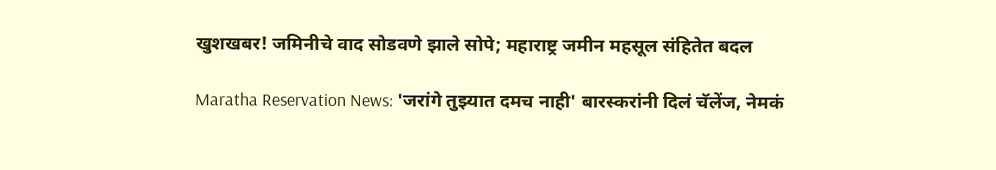खुशखबर! जमिनीचे वाद सोडवणे झाले सोपे; महाराष्ट्र जमीन महसूल संहितेत बदल

Maratha Reservation News: 'जरांगे तुझ्यात दमच नाही' बारस्करांनी दिलं चॅलेंज, नेमकं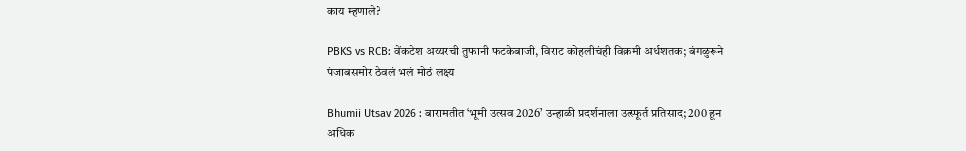काय म्हणाले?

PBKS vs RCB: वेंकटेश अय्यरची तुफानी फटकेबाजी, विराट कोहलीचंही विक्रमी अर्धशतक; बंगळुरूने पंजाबसमोर ठेवलं भलं मोठं लक्ष्य

Bhumii Utsav 2026 : बारामतीत ‘भूमी उत्सव 2026’ उन्हाळी प्रदर्शनाला उत्स्फूर्त प्रतिसाद; 200 हून अधिक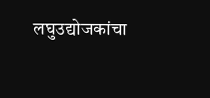लघुउद्योजकांचा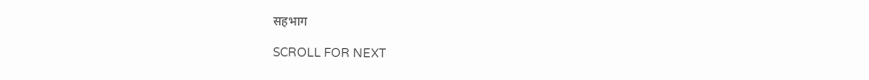सहभाग

SCROLL FOR NEXT